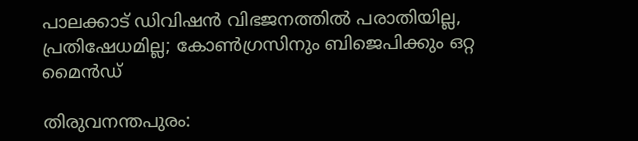പാലക്കാട് ഡിവിഷൻ വിഭജനത്തിൽ പരാതിയില്ല, പ്രതിഷേധമില്ല; കോൺഗ്രസിനും ബിജെപിക്കും ഒറ്റ മൈൻഡ്

തിരുവനന്തപുരം: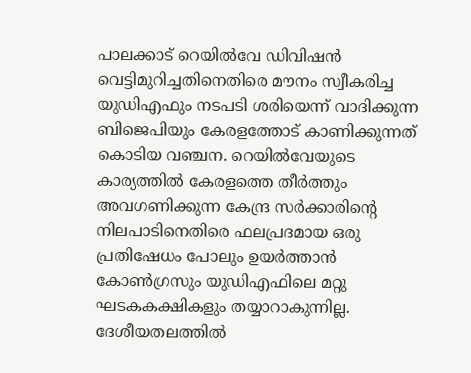പാലക്കാട് റെയിൽവേ ഡിവിഷൻ വെട്ടിമുറിച്ചതിനെതിരെ മൗനം സ്വീകരിച്ച യുഡിഎഫും നടപടി ശരിയെന്ന് വാദിക്കുന്ന ബിജെപിയും കേരളത്തോട് കാണിക്കുന്നത് കൊടിയ വഞ്ചന. റെയിൽവേയുടെ കാര്യത്തിൽ കേരളത്തെ തീർത്തും അവഗണിക്കുന്ന കേന്ദ്ര സർക്കാരിന്റെ നിലപാടിനെതിരെ ഫലപ്രദമായ ഒരു പ്രതിഷേധം പോലും ഉയർത്താൻ കോൺഗ്രസും യുഡിഎഫിലെ മറ്റു ഘടകകക്ഷികളും തയ്യാറാകുന്നില്ല.
ദേശീയതലത്തിൽ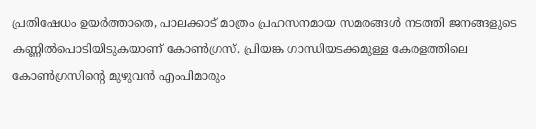പ്രതിഷേധം ഉയർത്താതെ, പാലക്കാട് മാത്രം പ്രഹസനമായ സമരങ്ങൾ നടത്തി ജനങ്ങളുടെ കണ്ണിൽപൊടിയിടുകയാണ് കോൺഗ്രസ്. പ്രിയങ്ക ഗാന്ധിയടക്കമുള്ള കേരളത്തിലെ കോൺഗ്രസിന്റെ മുഴുവൻ എംപിമാരും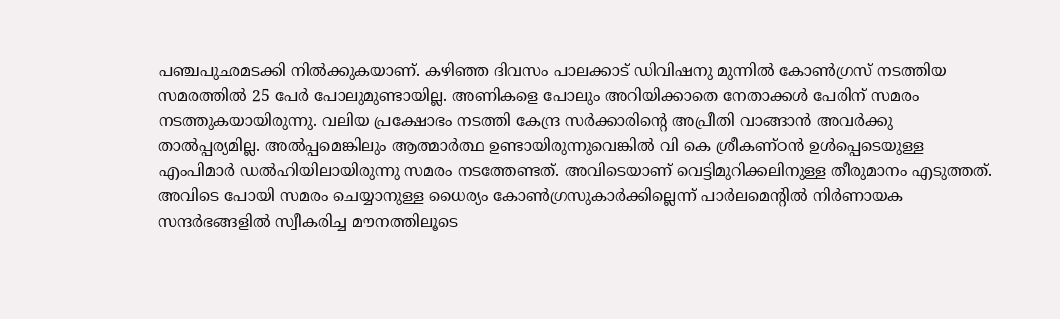പഞ്ചപുഛമടക്കി നിൽക്കുകയാണ്. കഴിഞ്ഞ ദിവസം പാലക്കാട് ഡിവിഷനു മുന്നിൽ കോൺഗ്രസ് നടത്തിയ സമരത്തിൽ 25 പേർ പോലുമുണ്ടായില്ല. അണികളെ പോലും അറിയിക്കാതെ നേതാക്കൾ പേരിന് സമരം നടത്തുകയായിരുന്നു. വലിയ പ്രക്ഷോഭം നടത്തി കേന്ദ്ര സർക്കാരിന്റെ അപ്രീതി വാങ്ങാൻ അവർക്കു താൽപ്പര്യമില്ല. അൽപ്പമെങ്കിലും ആത്മാർത്ഥ ഉണ്ടായിരുന്നുവെങ്കിൽ വി കെ ശ്രീകണ്ഠൻ ഉൾപ്പെടെയുള്ള എംപിമാർ ഡൽഹിയിലായിരുന്നു സമരം നടത്തേണ്ടത്. അവിടെയാണ് വെട്ടിമുറിക്കലിനുള്ള തീരുമാനം എടുത്തത്. അവിടെ പോയി സമരം ചെയ്യാനുള്ള ധൈര്യം കോൺഗ്രസുകാർക്കില്ലെന്ന് പാർലമെന്റിൽ നിർണായക സന്ദർഭങ്ങളിൽ സ്വീകരിച്ച മൗനത്തിലൂടെ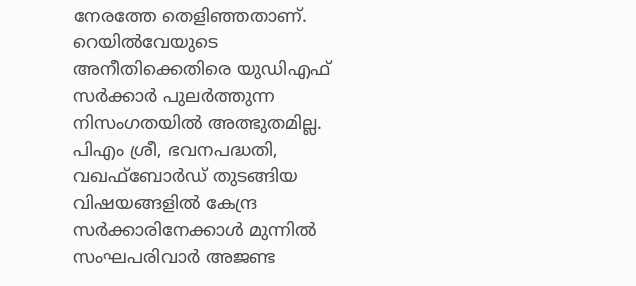നേരത്തേ തെളിഞ്ഞതാണ്.
റെയിൽവേയുടെ അനീതിക്കെതിരെ യുഡിഎഫ് സർക്കാർ പുലർത്തുന്ന നിസംഗതയിൽ അത്ഭുതമില്ല. പിഎം ശ്രീ, ഭവനപദ്ധതി, വഖഫ്ബോർഡ് തുടങ്ങിയ വിഷയങ്ങളിൽ കേന്ദ്ര സർക്കാരിനേക്കാൾ മുന്നിൽ സംഘപരിവാർ അജണ്ട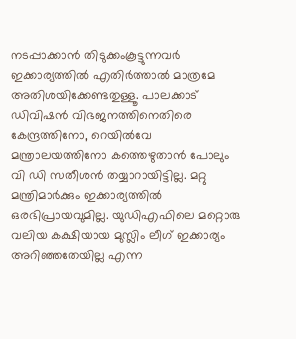നടപ്പാക്കാൻ തിടുക്കംകൂട്ടുന്നവർ ഇക്കാര്യത്തിൽ എതിർത്താൽ മാത്രമേ അതിശയിക്കേണ്ടതുള്ളൂ. പാലക്കാട് ഡിവിഷൻ വിഭജനത്തിനെതിരെ കേന്ദ്രത്തിനോ, റെയിൽവേ മന്ത്രാലയത്തിനോ കത്തെഴുതാൻ പോലും വി ഡി സതീശൻ തയ്യാറായിട്ടില്ല. മറ്റു മന്ത്രിമാർക്കും ഇക്കാര്യത്തിൽ ഒരഭിപ്രായവുമില്ല. യുഡിഎഫിലെ മറ്റൊരു വലിയ കക്ഷിയായ മുസ്ലിം ലീഗ് ഇക്കാര്യം അറിഞ്ഞതേയില്ല എന്ന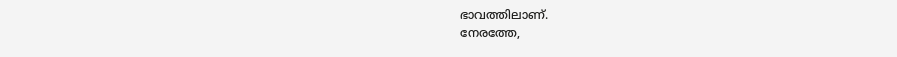ഭാവത്തിലാണ്.
നേരത്തേ,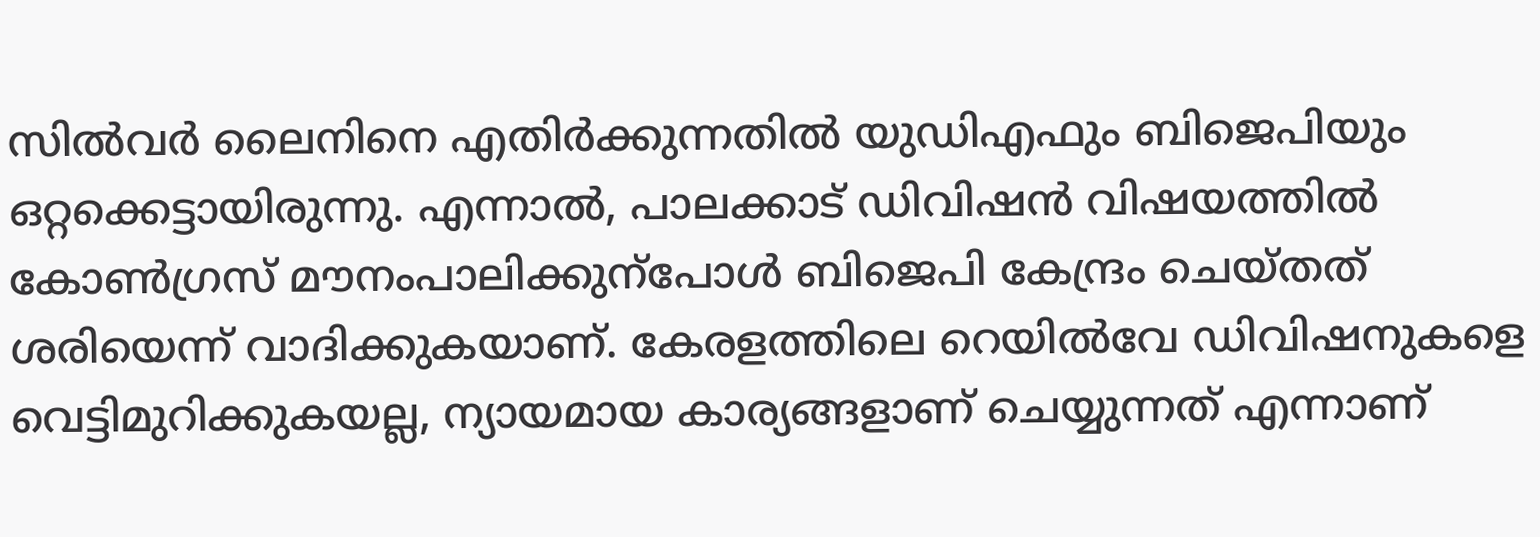സിൽവർ ലൈനിനെ എതിർക്കുന്നതിൽ യുഡിഎഫും ബിജെപിയും ഒറ്റക്കെട്ടായിരുന്നു. എന്നാൽ, പാലക്കാട് ഡിവിഷൻ വിഷയത്തിൽ കോൺഗ്രസ് മൗനംപാലിക്കുന്പോൾ ബിജെപി കേന്ദ്രം ചെയ്തത് ശരിയെന്ന് വാദിക്കുകയാണ്. കേരളത്തിലെ റെയിൽവേ ഡിവിഷനുകളെ വെട്ടിമുറിക്കുകയല്ല, ന്യായമായ കാര്യങ്ങളാണ് ചെയ്യുന്നത് എന്നാണ്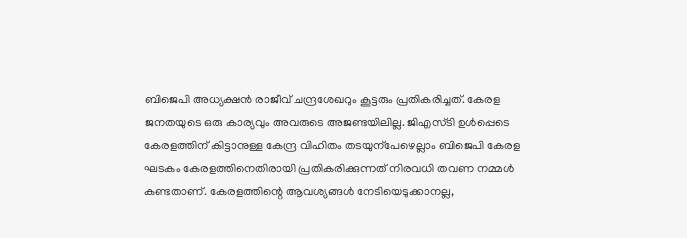ബിജെപി അധ്യക്ഷൻ രാജീവ് ചന്ദ്രശേഖറും കൂട്ടരും പ്രതികരിച്ചത്. കേരള ജനതയുടെ ഒരു കാര്യവും അവരുടെ അജണ്ടയിലില്ല. ജിഎസ്ടി ഉൾപ്പെടെ കേരളത്തിന് കിട്ടാനുള്ള കേന്ദ്ര വിഹിതം തടയുന്പേഴെല്ലാം ബിജെപി കേരള ഘടകം കേരളത്തിനെതിരായി പ്രതികരിക്കുന്നത് നിരവധി തവണ നമ്മൾ കണ്ടതാണ്. കേരളത്തിന്റെ ആവശ്യങ്ങൾ നേടിയെടുക്കാനല്ല,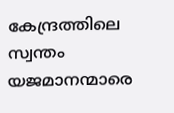കേന്ദ്രത്തിലെ സ്വന്തം യജമാനന്മാരെ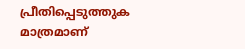പ്രീതിപ്പെടുത്തുക മാത്രമാണ്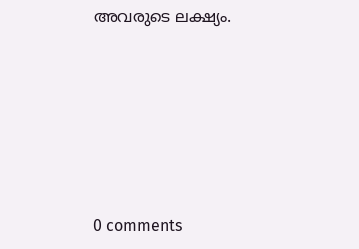അവരുടെ ലക്ഷ്യം.










0 comments